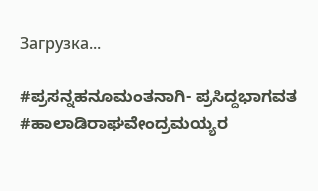Загрузка...

#ಪ್ರಸನ್ನಹನೂಮಂತನಾಗಿ- ಪ್ರಸಿದ್ದಭಾಗವತ #ಹಾಲಾಡಿರಾಘವೇಂದ್ರಮಯ್ಯರ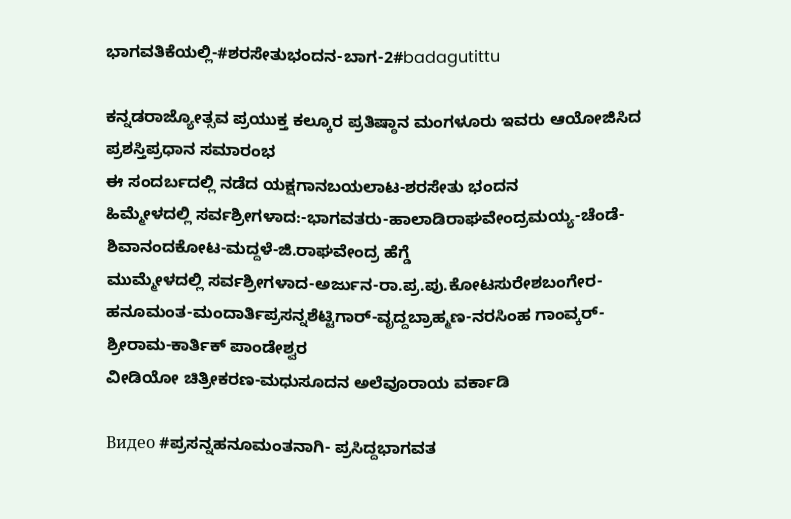ಭಾಗವತಿಕೆಯಲ್ಲಿ-#ಶರಸೇತುಭಂದನ-ಬಾಗ-2#badagutittu

ಕನ್ನಡರಾಜ್ಯೋತ್ಸವ ಪ್ರಯುಕ್ತ ಕಲ್ಕೂರ ಪ್ರತಿಷ್ಠಾನ ಮಂಗಳೂರು ಇವರು ಆಯೋಜಿಸಿದ ಪ್ರಶಸ್ತಿಪ್ರಧಾನ ಸಮಾರಂಭ
ಈ ಸಂದರ್ಬದಲ್ಲಿ ನಡೆದ ಯಕ್ಷಗಾನಬಯಲಾಟ-ಶರಸೇತು ಭಂದನ
ಹಿಮ್ಮೇಳದಲ್ಲಿ ಸರ್ವಶ್ರೀಗಳಾದ:-ಭಾಗವತರು-ಹಾಲಾಡಿರಾಘವೇಂದ್ರಮಯ್ಯ-ಚೆಂಡೆ-ಶಿವಾನಂದಕೋಟ-ಮದ್ದಳೆ-ಜಿ.ರಾಘವೇಂದ್ರ ಹೆಗ್ಡೆ
ಮುಮ್ಮೇಳದಲ್ಲಿ ಸರ್ವಶ್ರೀಗಳಾದ-ಅರ್ಜುನ-ರಾ.ಪ್ರ.ಪು.ಕೋಟಸುರೇಶಬಂಗೇರ-ಹನೂಮಂತ-ಮಂದಾರ್ತಿಪ್ರಸನ್ನಶೆಟ್ಟಿಗಾರ್-ವೃದ್ದಬ್ರಾಹ್ಮಣ-ನರಸಿಂಹ ಗಾಂವ್ಕರ್-ಶ್ರೀರಾಮ-ಕಾರ್ತಿಕ್ ಪಾಂಡೇಶ್ವರ
ವೀಡಿಯೋ ಚಿತ್ರೀಕರಣ-ಮಧುಸೂದನ ಅಲೆವೂರಾಯ ವರ್ಕಾಡಿ

Видео #ಪ್ರಸನ್ನಹನೂಮಂತನಾಗಿ- ಪ್ರಸಿದ್ದಭಾಗವತ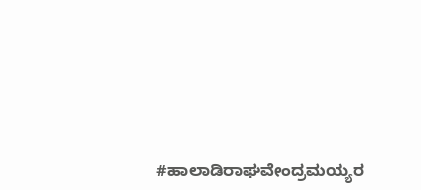#ಹಾಲಾಡಿರಾಘವೇಂದ್ರಮಯ್ಯರ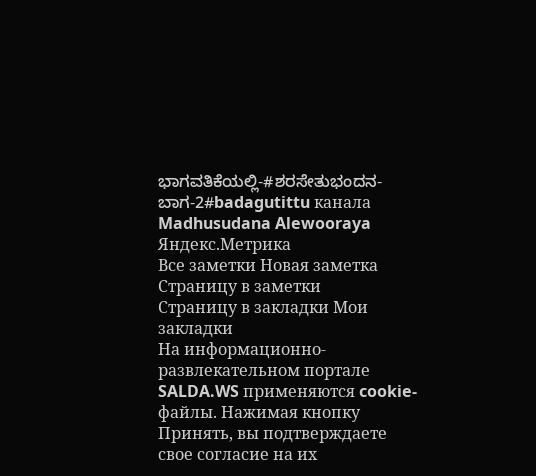ಭಾಗವತಿಕೆಯಲ್ಲಿ-#ಶರಸೇತುಭಂದನ-ಬಾಗ-2#badagutittu канала Madhusudana Alewooraya
Яндекс.Метрика
Все заметки Новая заметка Страницу в заметки
Страницу в закладки Мои закладки
На информационно-развлекательном портале SALDA.WS применяются cookie-файлы. Нажимая кнопку Принять, вы подтверждаете свое согласие на их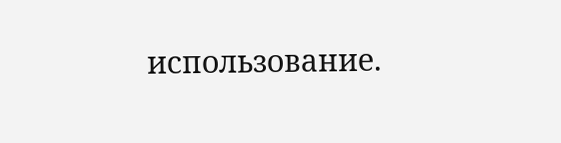использование.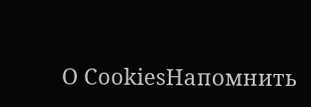О CookiesНапомнить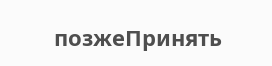позжеПринять